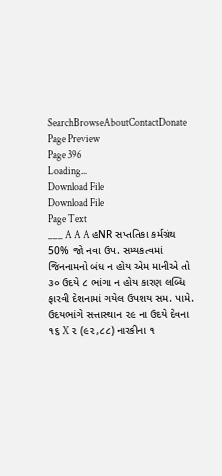SearchBrowseAboutContactDonate
Page Preview
Page 396
Loading...
Download File
Download File
Page Text
___ A A A હNR સપ્તતિકા કર્મગ્રંથ 50% જો નવા ઉપ. સમ્યકત્વમાં જિનનામનો બંધ ન હોય એમ માનીએ તો ૩૦ ઉદયે ૮ ભાંગા ન હોય કારણ લબ્ધિ ફારવી દેશનામાં ગયેલ ઉપશય સમ. પામે. ઉદયભાંગે સત્તાસ્થાન ૨૯ ના ઉદયે દેવના ૧૬ X ૨ (૯૨,૮૮) નારકીના ૧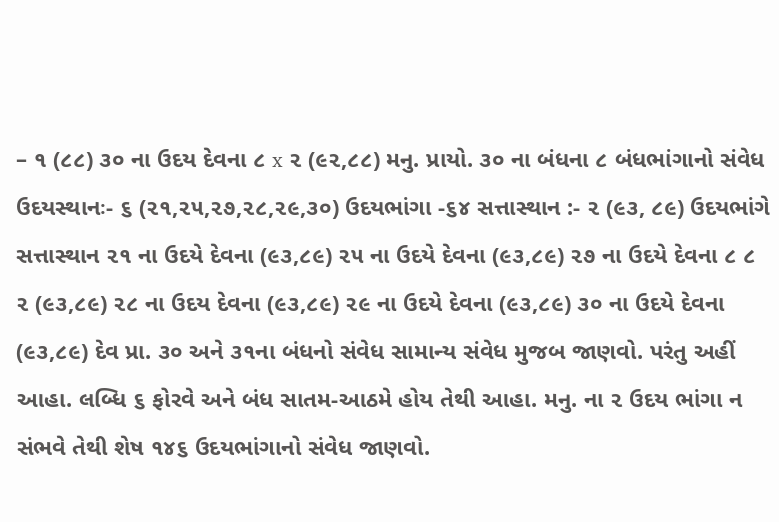– ૧ (૮૮) ૩૦ ના ઉદય દેવના ૮ x ૨ (૯૨,૮૮) મનુ. પ્રાયો. ૩૦ ના બંધના ૮ બંધભાંગાનો સંવેધ ઉદયસ્થાનઃ- ૬ (૨૧,૨૫,૨૭,૨૮,૨૯,૩૦) ઉદયભાંગા -૬૪ સત્તાસ્થાન :- ૨ (૯૩, ૮૯) ઉદયભાંગે સત્તાસ્થાન ૨૧ ના ઉદયે દેવના (૯૩,૮૯) ૨૫ ના ઉદયે દેવના (૯૩,૮૯) ૨૭ ના ઉદયે દેવના ૮ ૮ ૨ (૯૩,૮૯) ૨૮ ના ઉદય દેવના (૯૩,૮૯) ૨૯ ના ઉદયે દેવના (૯૩,૮૯) ૩૦ ના ઉદયે દેવના (૯૩,૮૯) દેવ પ્રા. ૩૦ અને ૩૧ના બંધનો સંવેધ સામાન્ય સંવેધ મુજબ જાણવો. પરંતુ અહીં આહા. લબ્ધિ ૬ ફોરવે અને બંધ સાતમ-આઠમે હોય તેથી આહા. મનુ. ના ૨ ઉદય ભાંગા ન સંભવે તેથી શેષ ૧૪૬ ઉદયભાંગાનો સંવેધ જાણવો.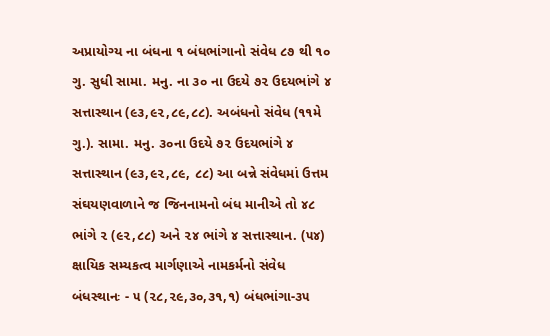અપ્રાયોગ્ય ના બંધના ૧ બંધભાંગાનો સંવેધ ૮૭ થી ૧૦ ગુ. સુધી સામા. મનુ. ના ૩૦ ના ઉદયે ૭૨ ઉદયભાંગે ૪ સત્તાસ્થાન (૯૩,૯૨,૮૯,૮૮). અબંધનો સંવેધ (૧૧મે ગુ.). સામા. મનુ. ૩૦ના ઉદયે ૭૨ ઉદયભાંગે ૪ સત્તાસ્થાન (૯૩,૯૨,૮૯, ૮૮) આ બન્ને સંવેધમાં ઉત્તમ સંઘયણવાળાને જ જિનનામનો બંધ માનીએ તો ૪૮ ભાંગે ૨ (૯૨,૮૮) અને ૨૪ ભાંગે ૪ સત્તાસ્થાન. (૫૪) ક્ષાયિક સમ્યકત્વ માર્ગણાએ નામકર્મનો સંવેધ બંધસ્થાનઃ - ૫ (૨૮,૨૯,૩૦,૩૧,૧) બંધભાંગા-૩૫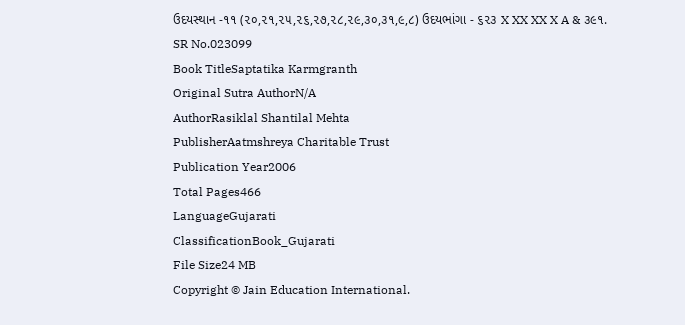ઉદયસ્થાન -૧૧ (૨૦,૨૧,૨૫,૨૬,૨૭,૨૮,૨૯,૩૦,૩૧,૯,૮) ઉદયભાંગા - ૬૨૩ X XX XX X A & ૩૯૧.
SR No.023099
Book TitleSaptatika Karmgranth
Original Sutra AuthorN/A
AuthorRasiklal Shantilal Mehta
PublisherAatmshreya Charitable Trust
Publication Year2006
Total Pages466
LanguageGujarati
ClassificationBook_Gujarati
File Size24 MB
Copyright © Jain Education International.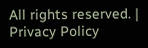All rights reserved. | Privacy Policy